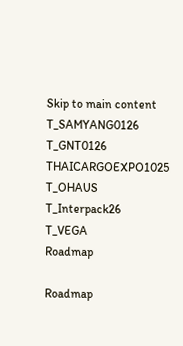Skip to main content
T_SAMYANG0126
T_GNT0126
THAICARGOEXPO1025
T_OHAUS
T_Interpack26
T_VEGA
Roadmap

Roadmap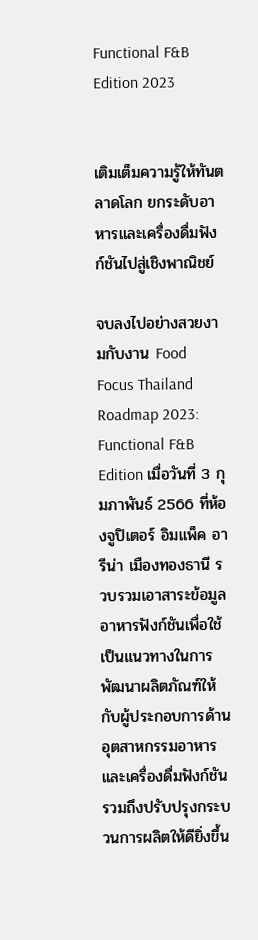Functional F&B Edition 2023


เติมเต็มความรู้ให้ทันตลาดโลก ยกระดับอาหารและเครื่องดื่มฟังก์ชันไปสู่เชิงพาณิชย์

จบลงไปอย่างสวยงามกับงาน Food Focus Thailand Roadmap 2023: Functional F&B Edition เมื่อวันที่ 3 กุมภาพันธ์ 2566 ที่ห้องจูปิเตอร์ อิมแพ็ค อารีน่า เมืองทองธานี รวบรวมเอาสาระข้อมูลอาหารฟังก์ชันเพื่อใช้เป็นแนวทางในการพัฒนาผลิตภัณฑ์ให้กับผู้ประกอบการด้านอุตสาหกรรมอาหารและเครื่องดื่มฟังก์ชัน รวมถึงปรับปรุงกระบวนการผลิตให้ดียิ่งขึ้น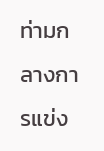ท่ามกลางการแข่ง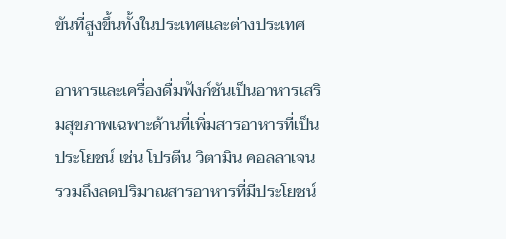ขันที่สูงขึ้นทั้งในประเทศและต่างประเทศ

อาหารและเครื่องดื่มฟังก์ชันเป็นอาหารเสริมสุขภาพเฉพาะด้านที่เพิ่มสารอาหารที่เป็นประโยชน์ เช่น โปรตีน วิตามิน คอลลาเจน รวมถึงลดปริมาณสารอาหารที่มีประโยชน์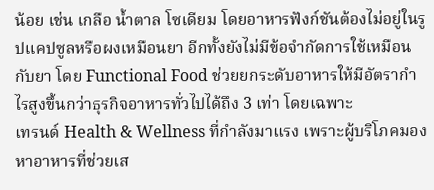น้อย เช่น เกลือ น้ำตาล โซเดียม โดยอาหารฟังก์ชันต้องไม่อยู่ในรูปแคปซูลหรือผงเหมือนยา อีกทั้งยังไม่มีข้อจำกัดการใช้เหมือนกับยา โดย Functional Food ช่วยยกระดับอาหารให้มีอัตรากำไรสูงขึ้นกว่าธุรกิจอาหารทั่วไปได้ถึง 3 เท่า โดยเฉพาะ
เทรนด์ Health & Wellness ที่กำลังมาแรง เพราะผู้บริโภคมองหาอาหารที่ช่วยเส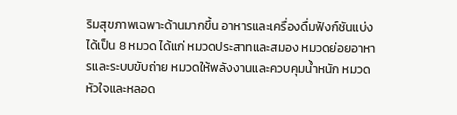ริมสุขภาพเฉพาะด้านมากขึ้น อาหารและเครื่องดื่มฟังก์ชันแบ่งได้เป็น 8 หมวด ได้แก่ หมวดประสาทและสมอง หมวดย่อยอาหารและระบบขับถ่าย หมวดให้พลังงานและควบคุมน้ำหนัก หมวดหัวใจและหลอด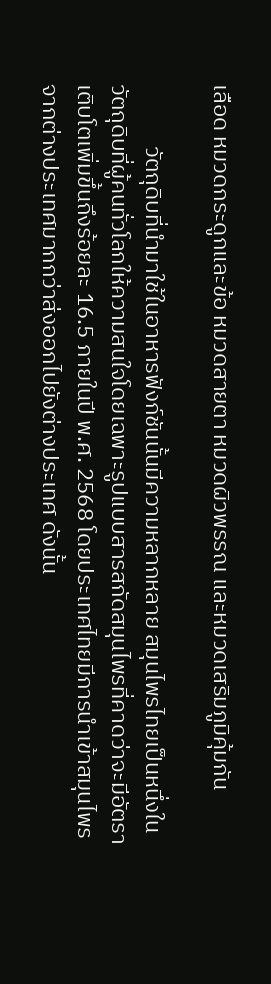เลือด หมวดกระดูกและข้อ หมวดสายตา หมวดผิวพรรณ และหมวดเสริมภูมิคุ้มกัน

            วัตถุดิบที่นำมาใช้ในอาหารฟังก์ชันนั้นมีความหลากหลาย สมุนไพรไทยเป็นหนึ่งในวัตถุดิบที่ผู้คนทั่วโลกให้ความสนใจโดยเฉพาะรูปแบบสารสกัดสมุนไพรที่คาดว่าจะมีอัตราเติบโตเพิ่มขึ้นถึงร้อยละ 16.5 ภายในปี พ.ศ. 2568 โดยประเทศไทยมีการนำเข้าสมุนไพรจากต่างประเทศมากกว่าส่งออกไปยังต่างประเทศ ดังนั้น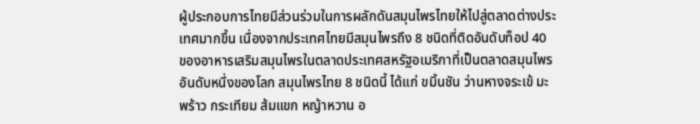ผู้ประกอบการไทยมีส่วนร่วมในการผลักดันสมุนไพรไทยให้ไปสู่ตลาดต่างประเทศมากขึ้น เนื่องจากประเทศไทยมีสมุนไพรถึง 8 ชนิดที่ติดอันดับท็อป 40 ของอาหารเสริมสมุนไพรในตลาดประเทศสหรัฐอเมริกาที่เป็นตลาดสมุนไพรอันดับหนึ่งของโลก สมุนไพรไทย 8 ชนิดนี้ ได้แก่ ขมิ้นชัน ว่านหางจระเข้ มะพร้าว กระเทียม ส้มแขก หญ้าหวาน อ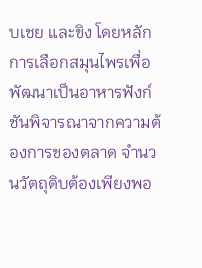บเชย และขิง โดยหลักการเลือกสมุนไพรเพื่อพัฒนาเป็นอาหารฟังก์ชันพิจารณาจากความต้องการของตลาด จำนวนวัตถุดิบต้องเพียงพอ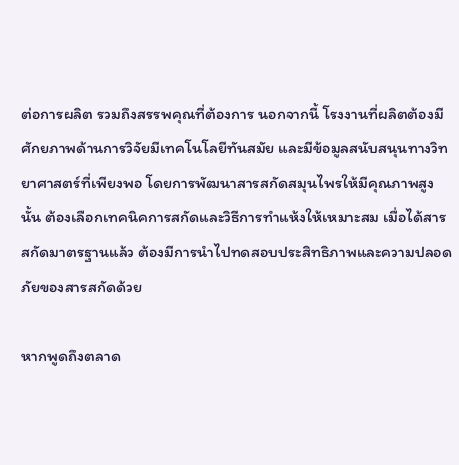ต่อการผลิต รวมถึงสรรพคุณที่ต้องการ นอกจากนี้ โรงงานที่ผลิตต้องมีศักยภาพด้านการวิจัยมีเทคโนโลยีทันสมัย และมีข้อมูลสนับสนุนทางวิทยาศาสตร์ที่เพียงพอ โดยการพัฒนาสารสกัดสมุนไพรให้มีคุณภาพสูงนั้น ต้องเลือกเทคนิคการสกัดและวิธีการทำแห้งให้เหมาะสม เมื่อได้สารสกัดมาตรฐานแล้ว ต้องมีการนำไปทดสอบประสิทธิภาพและความปลอดภัยของสารสกัดด้วย

หากพูดถึงตลาด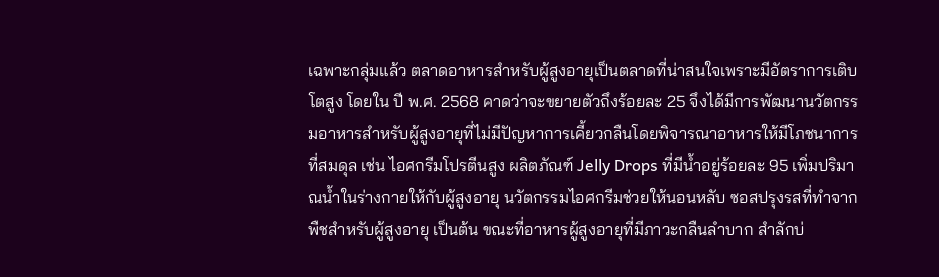เฉพาะกลุ่มแล้ว ตลาดอาหารสำหรับผู้สูงอายุเป็นตลาดที่น่าสนใจเพราะมีอัตราการเติบโตสูง โดยใน ปี พ.ศ. 2568 คาดว่าจะขยายตัวถึงร้อยละ 25 จึงได้มีการพัฒนานวัตกรรมอาหารสำหรับผู้สูงอายุที่ไม่มีปัญหาการเคี้ยวกลืนโดยพิจารณาอาหารให้มีโภชนาการที่สมดุล เช่น ไอศกรีมโปรตีนสูง ผลิตภัณฑ์ Jelly Drops ที่มีน้ำอยู่ร้อยละ 95 เพิ่มปริมาณน้ำในร่างกายให้กับผู้สูงอายุ นวัตกรรมไอศกรีมช่วยให้นอนหลับ ซอสปรุงรสที่ทำจากพืชสำหรับผู้สูงอายุ เป็นต้น ขณะที่อาหารผู้สูงอายุที่มีภาวะกลืนลำบาก สำลักบ่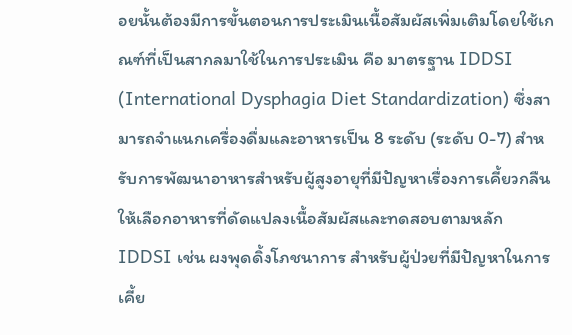อยนั้นต้องมีการขั้นตอนการประเมินเนื้อสัมผัสเพิ่มเติมโดยใช้เกณฑ์ที่เป็นสากลมาใช้ในการประเมิน คือ มาตรฐาน IDDSI (International Dysphagia Diet Standardization) ซึ่งสามารถจำแนกเครื่องดื่มและอาหารเป็น 8 ระดับ (ระดับ 0-7) สำหรับการพัฒนาอาหารสำหรับผู้สูงอายุที่มีปัญหาเรื่องการเคี้ยวกลืนให้เลือกอาหารที่ดัดแปลงเนื้อสัมผัสและทดสอบตามหลัก IDDSI เช่น ผงพุดดิ้งโภชนาการ สำหรับผู้ป่วยที่มีปัญหาในการเคี้ย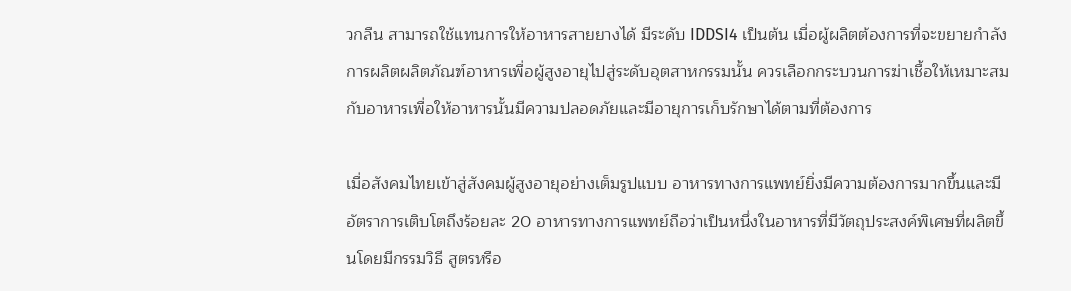วกลืน สามารถใช้แทนการให้อาหารสายยางได้ มีระดับ IDDSI4 เป็นต้น เมื่อผู้ผลิตต้องการที่จะขยายกำลังการผลิตผลิตภัณฑ์อาหารเพื่อผู้สูงอายุไปสู่ระดับอุตสาหกรรมนั้น ควรเลือกกระบวนการฆ่าเชื้อให้เหมาะสมกับอาหารเพื่อให้อาหารนั้นมีความปลอดภัยและมีอายุการเก็บรักษาได้ตามที่ต้องการ

เมื่อสังคมไทยเข้าสู่สังคมผู้สูงอายุอย่างเต็มรูปแบบ อาหารทางการแพทย์ยิ่งมีความต้องการมากขึ้นและมีอัตราการเติบโตถึงร้อยละ 20 อาหารทางการแพทย์ถือว่าเป็นหนึ่งในอาหารที่มีวัตถุประสงค์พิเศษที่ผลิตขึ้นโดยมีกรรมวิธี สูตรหรือ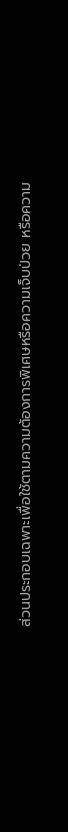ส่วนประกอบเฉพาะเพื่อใช้ตามความต้องการพิเศษหรือความเจ็บป่วย หรือความ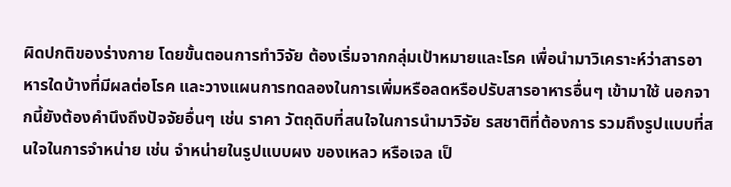ผิดปกติของร่างกาย โดยขั้นตอนการทำวิจัย ต้องเริ่มจากกลุ่มเป้าหมายและโรค เพื่อนำมาวิเคราะห์ว่าสารอาหารใดบ้างที่มีผลต่อโรค และวางแผนการทดลองในการเพิ่มหรือลดหรือปรับสารอาหารอื่นๆ เข้ามาใช้ นอกจากนี้ยังต้องคำนึงถึงปัจจัยอื่นๆ เช่น ราคา วัตถุดิบที่สนใจในการนำมาวิจัย รสชาติที่ต้องการ รวมถึงรูปแบบที่สนใจในการจำหน่าย เช่น จำหน่ายในรูปแบบผง ของเหลว หรือเจล เป็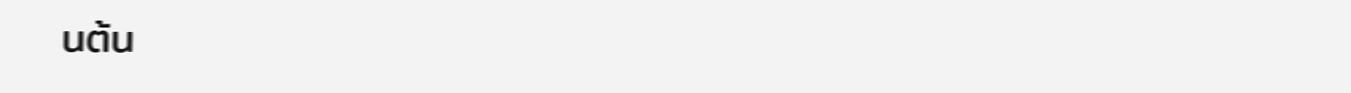นต้น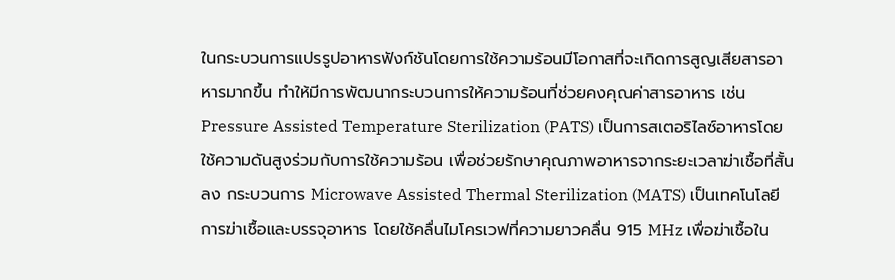ในกระบวนการแปรรูปอาหารฟังก์ชันโดยการใช้ความร้อนมีโอกาสที่จะเกิดการสูญเสียสารอาหารมากขึ้น ทำให้มีการพัฒนากระบวนการให้ความร้อนที่ช่วยคงคุณค่าสารอาหาร เช่น Pressure Assisted Temperature Sterilization (PATS) เป็นการสเตอริไลซ์อาหารโดยใช้ความดันสูงร่วมกับการใช้ความร้อน เพื่อช่วยรักษาคุณภาพอาหารจากระยะเวลาฆ่าเชื้อที่สั้นลง กระบวนการ Microwave Assisted Thermal Sterilization (MATS) เป็นเทคโนโลยีการฆ่าเชื้อและบรรจุอาหาร โดยใช้คลื่นไมโครเวฟที่ความยาวคลื่น 915 MHz เพื่อฆ่าเชื้อใน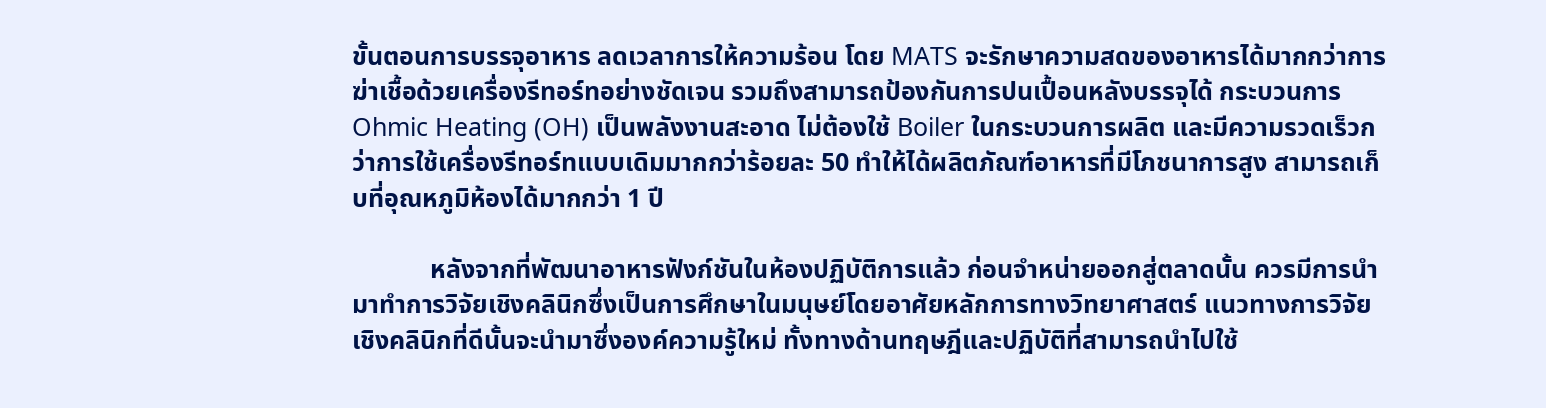ขั้นตอนการบรรจุอาหาร ลดเวลาการให้ความร้อน โดย MATS จะรักษาความสดของอาหารได้มากกว่าการฆ่าเชื้อด้วยเครื่องรีทอร์ทอย่างชัดเจน รวมถึงสามารถป้องกันการปนเปื้อนหลังบรรจุได้ กระบวนการ Ohmic Heating (OH) เป็นพลังงานสะอาด ไม่ต้องใช้ Boiler ในกระบวนการผลิต และมีความรวดเร็วกว่าการใช้เครื่องรีทอร์ทแบบเดิมมากกว่าร้อยละ 50 ทำให้ได้ผลิตภัณฑ์อาหารที่มีโภชนาการสูง สามารถเก็บที่อุณหภูมิห้องได้มากกว่า 1 ปี

            หลังจากที่พัฒนาอาหารฟังก์ชันในห้องปฏิบัติการแล้ว ก่อนจำหน่ายออกสู่ตลาดนั้น ควรมีการนำมาทำการวิจัยเชิงคลินิกซึ่งเป็นการศึกษาในมนุษย์โดยอาศัยหลักการทางวิทยาศาสตร์ แนวทางการวิจัยเชิงคลินิกที่ดีนั้นจะนำมาซึ่งองค์ความรู้ใหม่ ทั้งทางด้านทฤษฎีและปฏิบัติที่สามารถนำไปใช้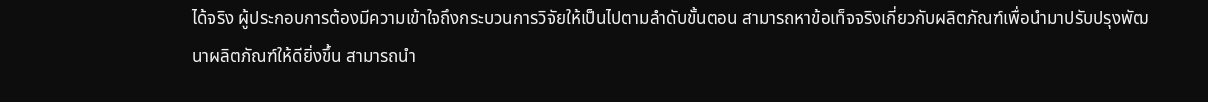ได้จริง ผู้ประกอบการต้องมีความเข้าใจถึงกระบวนการวิจัยให้เป็นไปตามลำดับขั้นตอน สามารถหาข้อเท็จจริงเกี่ยวกับผลิตภัณฑ์เพื่อนำมาปรับปรุงพัฒนาผลิตภัณฑ์ให้ดียิ่งขึ้น สามารถนำ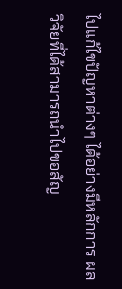ไปแก้ไขปัญหาต่างๆ ได้อย่างมีหลักการ ผลวิจัยที่ได้สามารถนำไปขอสัญ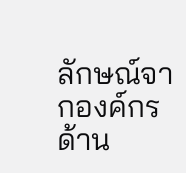ลักษณ์จากองค์กรด้าน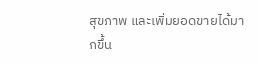สุขภาพ และเพิ่มยอดขายได้มากขึ้น